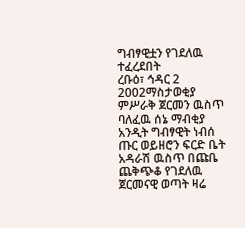ግብፃዊቷን የገደለዉ ተፈረደበት
ረቡዕ፣ ኅዳር 2 2002ማስታወቂያ
ምሥራቅ ጀርመን ዉስጥ ባለፈዉ ሰኔ ማብቂያ አንዲት ግብፃዊት ነብሰ ጡር ወይዘሮን ፍርድ ቤት አዳራሽ ዉስጥ በጩቤ ጨቅጭቆ የገደለዉ ጀርመናዊ ወጣት ዛሬ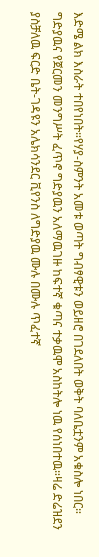እድሜ ልክ እስራት ተበየነበት።የሃያ-ስምንት አመቱ ወጣት ግብፃዊቱን ወይዘሮ በገደለበት ወቅት ባለቤቷንም አቁስሎ ነበር። ግድያዉና የጀርመን መንግሥት ፈጥኖ ግድያዉን አለማዉገዙ ከፍተኛ ቁጣና ተቃዉሞ አስከትሎ ነዉ የሰነበተዉ።ዛሬ ድሬዝደን ያስቻለዉ ፍርድ ቤት-ገዳዩን አሌክሳንደር ቪየንስ ለግድያዉ ሙሉ በሙሉ ጥፈተኛ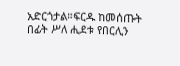አድርጎታል።ፍርዱ ከመሰጡት በፊት ሥለ ሒደቱ የበርሊን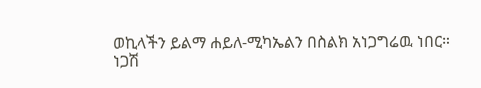ወኪላችን ይልማ ሐይለ-ሚካኤልን በስልክ አነጋግሬዉ ነበር።
ነጋሽ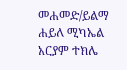መሐመድ/ይልማ ሐይለ ሚካኤል
አርያም ተክሌ